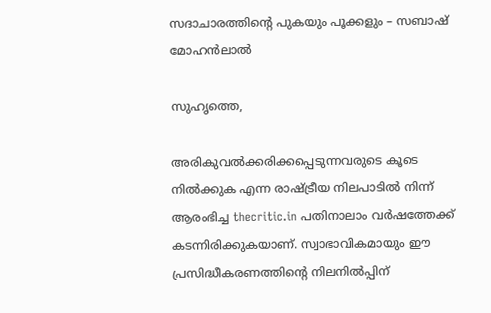സദാചാരത്തിന്റെ പുകയും പൂക്കളും – സബാഷ്‌ മോഹന്‍ലാല്‍

സുഹൃത്തെ,

അരികുവല്‍ക്കരിക്കപ്പെടുന്നവരുടെ കൂടെ നില്‍ക്കുക എന്ന രാഷ്ട്രീയ നിലപാടില്‍ നിന്ന് ആരംഭിച്ച thecritic.in പതിനാലാം വര്‍ഷത്തേക്ക് കടന്നിരിക്കുകയാണ്. സ്വാഭാവികമായും ഈ പ്രസിദ്ധീകരണത്തിന്റെ നിലനില്‍പ്പിന്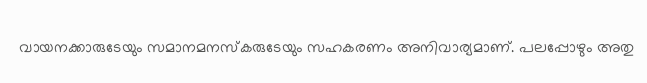വായനക്കാരുടേയും സമാനമനസ്‌കരുടേയും സഹകരണം അനിവാര്യമാണ്. പലപ്പോഴും അതു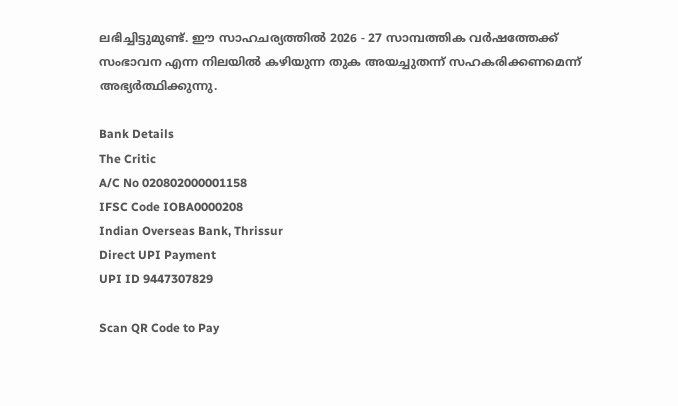ലഭിച്ചിട്ടുമുണ്ട്. ഈ സാഹചര്യത്തില്‍ 2026 - 27 സാമ്പത്തിക വര്‍ഷത്തേക്ക് സംഭാവന എന്ന നിലയില്‍ കഴിയുന്ന തുക അയച്ചുതന്ന് സഹകരിക്കണമെന്ന് അഭ്യര്‍ത്ഥിക്കുന്നു.

Bank Details
The Critic
A/C No 020802000001158
IFSC Code IOBA0000208
Indian Overseas Bank, Thrissur
Direct UPI Payment
UPI ID 9447307829

Scan QR Code to Pay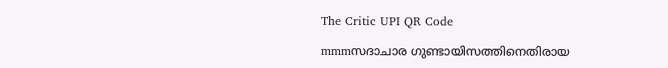The Critic UPI QR Code

mmmസദാചാര ഗുണ്ടായിസത്തിനെതിരായ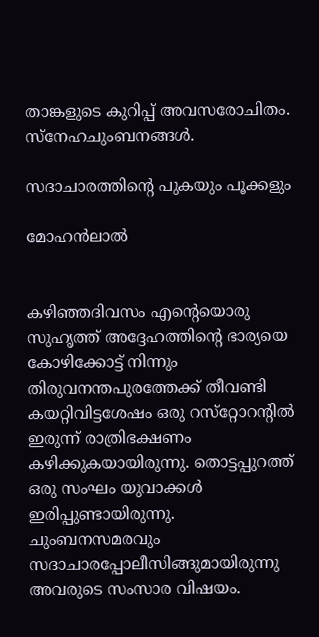താങ്കളുടെ കുറിപ്പ്‌ അവസരോചിതം. സ്‌നേഹചുംബനങ്ങള്‍.

സദാചാരത്തിന്റെ പുകയും പൂക്കളും

മോഹന്‍ലാല്‍


കഴിഞ്ഞദിവസം എന്റെയൊരു സുഹൃത്ത്‌ അദ്ദേഹത്തിന്റെ ഭാര്യയെ കോഴിക്കോട്ട്‌ നിന്നും തിരുവനന്തപുരത്തേക്ക്‌ തീവണ്ടി കയറ്റിവിട്ടശേഷം ഒരു റസ്‌റ്റോറന്റില്‍ ഇരുന്ന്‌ രാത്രിഭക്ഷണം കഴിക്കുകയായിരുന്നു. തൊട്ടപ്പുറത്ത്‌ ഒരു സംഘം യുവാക്കള്‍ ഇരിപ്പുണ്ടായിരുന്നു. ചുംബനസമരവും സദാചാരപ്പോലീസിങ്ങുമായിരുന്നു അവരുടെ സംസാര വിഷയം.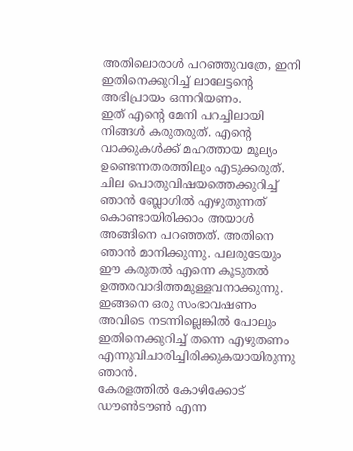അതിലൊരാള്‍ പറഞ്ഞുവത്രേ, ഇനി ഇതിനെക്കുറിച്ച്‌ ലാലേട്ടന്റെ അഭിപ്രായം ഒന്നറിയണം.
ഇത്‌ എന്റെ മേനി പറച്ചിലായി നിങ്ങള്‍ കരുതരുത്‌. എന്റെ വാക്കുകള്‍ക്ക്‌ മഹത്തായ മൂല്യം ഉണ്ടെന്നതരത്തിലും എടുക്കരുത്‌. ചില പൊതുവിഷയത്തെക്കുറിച്ച്‌ ഞാന്‍ ബ്ലോഗില്‍ എഴുതുന്നത്‌ കൊണ്ടായിരിക്കാം അയാള്‍ അങ്ങിനെ പറഞ്ഞത്‌. അതിനെ ഞാന്‍ മാനിക്കുന്നു. പലരുടേയും ഈ കരുതല്‍ എന്നെ കൂടുതല്‍ ഉത്തരവാദിത്തമുള്ളവനാക്കുന്നു. ഇങ്ങനെ ഒരു സംഭാവഷണം അവിടെ നടന്നില്ലെങ്കില്‍ പോലും ഇതിനെക്കുറിച്ച്‌ തന്നെ എഴുതണം എന്നുവിചാരിച്ചിരിക്കുകയായിരുന്നു ഞാന്‍.
കേരളത്തില്‍ കോഴിക്കോട്‌ ഡൗണ്‍ടൗണ്‍ എന്ന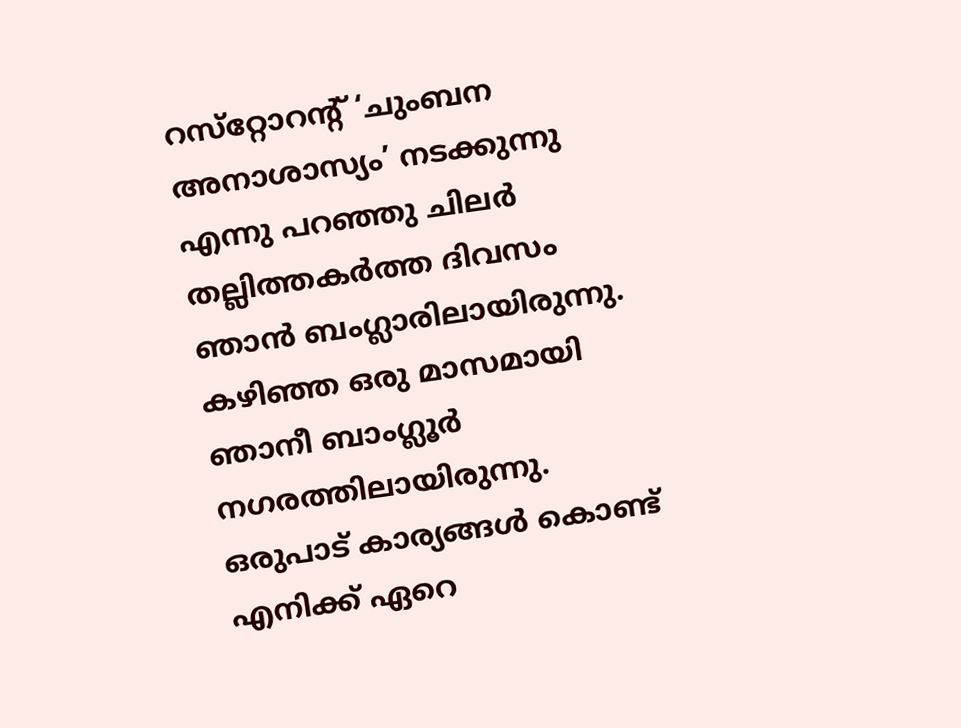റസ്‌റ്റോറന്റ്‌ ‘ചുംബന അനാശാസ്യം’ നടക്കുന്നു എന്നു പറഞ്ഞു ചിലര്‍ തല്ലിത്തകര്‍ത്ത ദിവസം ഞാന്‍ ബംഗ്ലാരിലായിരുന്നു. കഴിഞ്ഞ ഒരു മാസമായി ഞാനീ ബാംഗ്ലൂര്‍ നഗരത്തിലായിരുന്നു. ഒരുപാട്‌ കാര്യങ്ങള്‍ കൊണ്ട്‌ എനിക്ക്‌ ഏറെ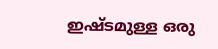ഇഷ്ടമുള്ള ഒരു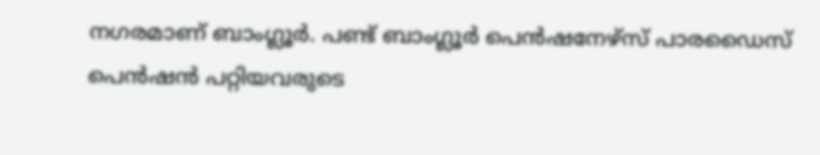നഗരമാണ്‌ ബാംഗ്ലൂര്‍. പണ്ട്‌ ബാംഗ്ലൂര്‍ പെന്‍ഷനേഴ്‌സ്‌ പാരഡൈസ്‌ പെന്‍ഷന്‍ പറ്റിയവരുടെ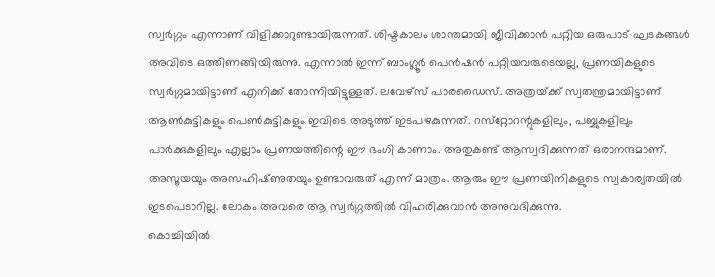സ്വര്‍ഗ്ഗം എന്നാണ്‌ വിളിക്കാറുണ്ടായിരുന്നത്‌. ശിഷ്ടകാലം ശാന്തമായി ജീവിക്കാന്‍ പറ്റിയ ഒരുപാട്‌ ഘടകങ്ങള്‍ അവിടെ ഒത്തിണങ്ങിയിരുന്നു. എന്നാല്‍ ഇന്ന്‌ ബാംഗ്ലൂര്‍ പെന്‍ഷന്‍ പറ്റിയവരുടെയല്ല, പ്രണയികളുടെ സ്വര്‍ഗ്ഗമായിട്ടാണ്‌ എനിക്ക്‌ തോന്നിയിട്ടുള്ളത്‌. ലവേഴ്‌സ്‌ പാരഡൈസ്‌. അത്രയ്‌ക്ക്‌ സ്വതന്ത്രമായിട്ടാണ്‌ ആണ്‍കുട്ടികളും പെണ്‍കുട്ടികളും ഇവിടെ അടുത്ത്‌ ഇടപഴകുന്നത്‌. റസ്‌റ്റോറന്റുകളിലും, പബ്ബുകളിലും പാര്‍ക്കുകളിലും എല്ലാം പ്രണയത്തിന്റെ ഈ ഭംഗി കാണാം. അതുകണ്ട്‌ ആസ്വദിക്കുന്നത്‌ ഒരാനന്ദമാണ്‌. അസൂയയും അസഹിഷ്‌ണുതയും ഉണ്ടാവരുത്‌ എന്ന്‌ മാത്രം. ആരും ഈ പ്രണയിനികളുടെ സ്വകാര്യതയില്‍ ഇടപെടാറില്ല. ലോകം അവരെ ആ സ്വര്‍ഗ്ഗത്തില്‍ വിഹരിക്കുവാന്‍ അനുവദിക്കുന്നു.
കൊച്ചിയില്‍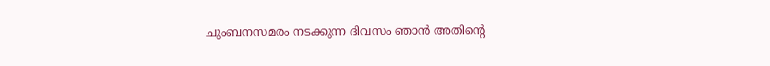ചുംബനസമരം നടക്കുന്ന ദിവസം ഞാന്‍ അതിന്റെ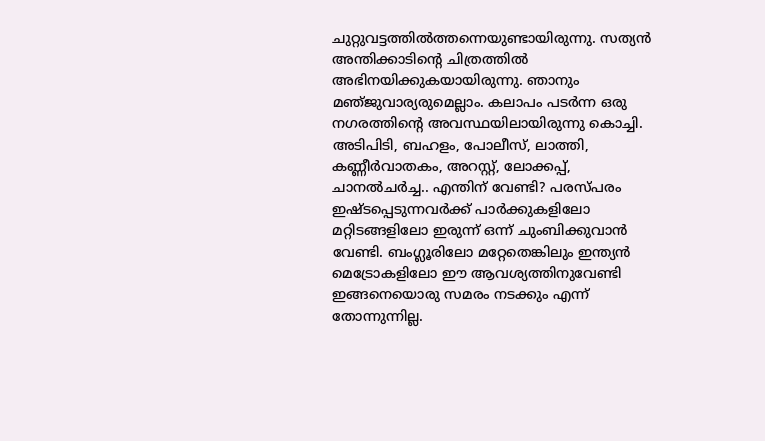ചുറ്റുവട്ടത്തില്‍ത്തന്നെയുണ്ടായിരുന്നു. സത്യന്‍ അന്തിക്കാടിന്റെ ചിത്രത്തില്‍ അഭിനയിക്കുകയായിരുന്നു. ഞാനും മഞ്‌ജുവാര്യരുമെല്ലാം. കലാപം പടര്‍ന്ന ഒരു നഗരത്തിന്റെ അവസ്ഥയിലായിരുന്നു കൊച്ചി. അടിപിടി, ബഹളം, പോലീസ്‌, ലാത്തി, കണ്ണീര്‍വാതകം, അറസ്റ്റ്‌, ലോക്കപ്പ്‌, ചാനല്‍ചര്‍ച്ച.. എന്തിന്‌ വേണ്ടി? പരസ്‌പരം ഇഷ്ടപ്പെടുന്നവര്‍ക്ക്‌ പാര്‍ക്കുകളിലോ മറ്റിടങ്ങളിലോ ഇരുന്ന്‌ ഒന്ന്‌ ചുംബിക്കുവാന്‍ വേണ്ടി. ബംഗ്ലൂരിലോ മറ്റേതെങ്കിലും ഇന്ത്യന്‍ മെട്രോകളിലോ ഈ ആവശ്യത്തിനുവേണ്ടി ഇങ്ങനെയൊരു സമരം നടക്കും എന്ന്‌ തോന്നുന്നില്ല.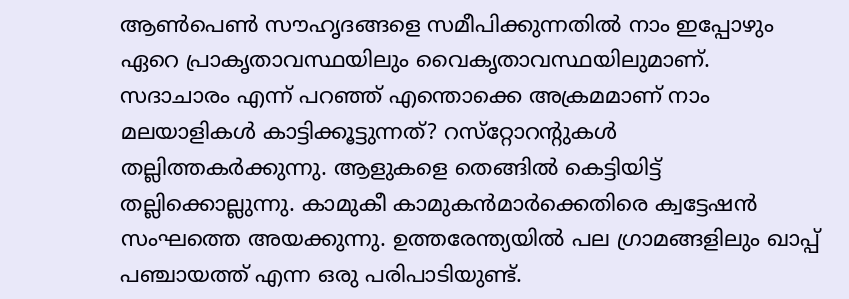ആണ്‍പെണ്‍ സൗഹൃദങ്ങളെ സമീപിക്കുന്നതില്‍ നാം ഇപ്പോഴും ഏറെ പ്രാകൃതാവസ്ഥയിലും വൈകൃതാവസ്ഥയിലുമാണ്‌.
സദാചാരം എന്ന്‌ പറഞ്ഞ്‌ എന്തൊക്കെ അക്രമമാണ്‌ നാം മലയാളികള്‍ കാട്ടിക്കൂട്ടുന്നത്‌? റസ്‌റ്റോറന്റുകള്‍ തല്ലിത്തകര്‍ക്കുന്നു. ആളുകളെ തെങ്ങില്‍ കെട്ടിയിട്ട്‌ തല്ലിക്കൊല്ലുന്നു. കാമുകീ കാമുകന്‍മാര്‍ക്കെതിരെ ക്വട്ടേഷന്‍ സംഘത്തെ അയക്കുന്നു. ഉത്തരേന്ത്യയില്‍ പല ഗ്രാമങ്ങളിലും ഖാപ്പ്‌ പഞ്ചായത്ത്‌ എന്ന ഒരു പരിപാടിയുണ്ട്‌.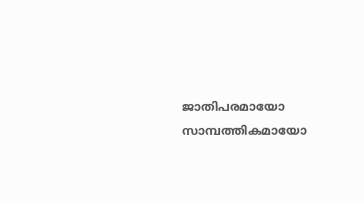ജാതിപരമായോ സാമ്പത്തികമായോ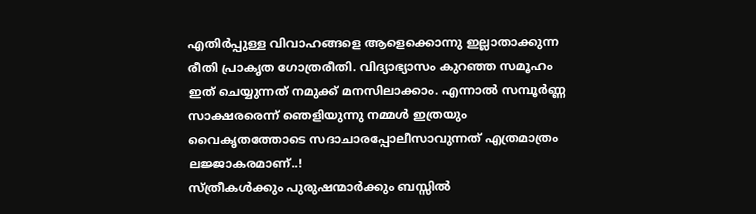എതിര്‍പ്പുള്ള വിവാഹങ്ങളെ ആളെക്കൊന്നു ഇല്ലാതാക്കുന്ന രീതി പ്രാകൃത ഗോത്രരീതി. വിദ്യാഭ്യാസം കുറഞ്ഞ സമൂഹം ഇത്‌ ചെയ്യുന്നത്‌ നമുക്ക്‌ മനസിലാക്കാം. എന്നാല്‍ സമ്പൂര്‍ണ്ണ സാക്ഷരരെന്ന്‌ ഞെളിയുന്നു നമ്മള്‍ ഇത്രയും വൈകൃതത്തോടെ സദാചാരപ്പോലീസാവുന്നത്‌ എത്രമാത്രം ലജ്ജാകരമാണ്‌..!
സ്‌ത്രീകള്‍ക്കും പുരുഷന്മാര്‍ക്കും ബസ്സില്‍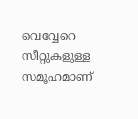വെവ്വേറെ സീറ്റുകളുള്ള സമൂഹമാണ്‌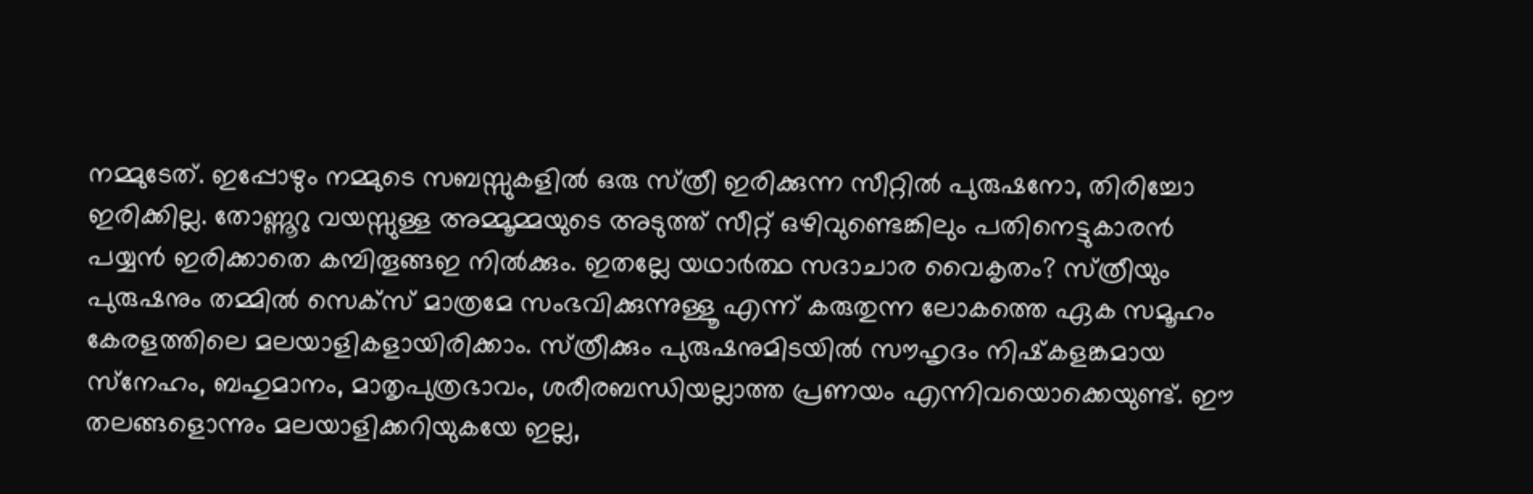നമ്മുടേത്‌. ഇപ്പോഴും നമ്മുടെ സബസ്സുകളില്‍ ഒരു സ്‌ത്രീ ഇരിക്കുന്ന സീറ്റില്‍ പുരുഷനോ, തിരിച്ചോ ഇരിക്കില്ല. തോണ്ണൂറു വയസ്സുള്ള അമ്മൂമ്മയുടെ അടുത്ത്‌ സീറ്റ്‌ ഒഴിവുണ്ടെങ്കിലും പതിനെട്ടുകാരന്‍ പയ്യന്‍ ഇരിക്കാതെ കമ്പിതൂങ്ങഇ നില്‍ക്കും. ഇതല്ലേ യഥാര്‍ത്ഥ സദാചാര വൈകൃതം? സ്‌ത്രീയും പുരുഷനും തമ്മില്‍ സെക്‌സ്‌ മാത്രമേ സംഭവിക്കുന്നുള്ളൂ എന്ന്‌ കരുതുന്ന ലോകത്തെ ഏക സമൂഹം കേരളത്തിലെ മലയാളികളായിരിക്കാം. സ്‌ത്രീക്കും പുരുഷനുമിടയില്‍ സൗഹൃദം നിഷ്‌കളങ്കമായ സ്‌നേഹം, ബഹുമാനം, മാതൃപുത്രഭാവം, ശരീരബന്ധിയല്ലാത്ത പ്രണയം എന്നിവയൊക്കെയുണ്ട്‌. ഈ തലങ്ങളൊന്നും മലയാളിക്കറിയുകയേ ഇല്ല,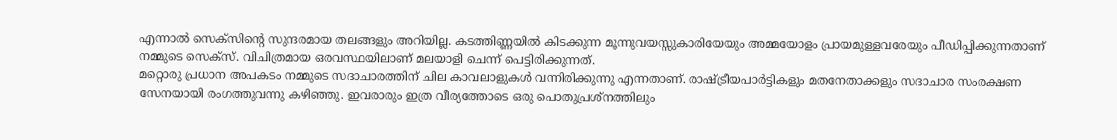എന്നാല്‍ സെക്‌സിന്റെ സുന്ദരമായ തലങ്ങളും അറിയില്ല. കടത്തിണ്ണയില്‍ കിടക്കുന്ന മൂന്നുവയസ്സുകാരിയേയും അമ്മയോളം പ്രായമുള്ളവരേയും പീഡിപ്പിക്കുന്നതാണ്‌ നമ്മുടെ സെക്‌സ്‌. വിചിത്രമായ ഒരവസ്ഥയിലാണ്‌ മലയാളി ചെന്ന്‌ പെട്ടിരിക്കുന്നത്‌.
മറ്റൊരു പ്രധാന അപകടം നമ്മുടെ സദാചാരത്തിന്‌ ചില കാവലാളുകള്‍ വന്നിരിക്കുന്നു എന്നതാണ്‌. രാഷ്ട്രീയപാര്‍ട്ടികളും മതനേതാക്കളും സദാചാര സംരക്ഷണ സേനയായി രംഗത്തുവന്നു കഴിഞ്ഞു. ഇവരാരും ഇത്ര വീര്യത്തോടെ ഒരു പൊതുപ്രശ്‌നത്തിലും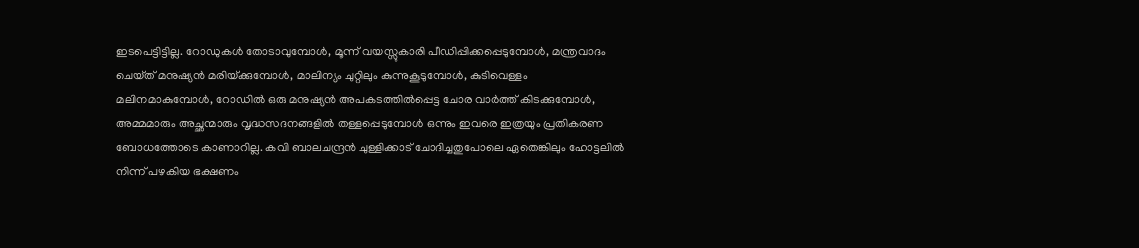ഇടപെട്ടിട്ടില്ല. റോഡുകള്‍ തോടാവുമ്പോള്‍, മൂന്ന്‌ വയസ്സുകാരി പീഡിപ്പിക്കപ്പെടുമ്പോള്‍, മന്ത്രവാദം ചെയ്‌ത്‌ മനുഷ്യന്‍ മരിയ്‌ക്കുമ്പോള്‍, മാലിന്യം ചുറ്റിലും കുന്നുകൂടുമ്പോള്‍, കുടിവെള്ളം മലിനമാകുമ്പോള്‍, റോഡില്‍ ഒരു മനുഷ്യന്‍ അപകടത്തില്‍പ്പെട്ട ചോര വാര്‍ത്ത്‌ കിടക്കുമ്പോള്‍, അമ്മമാരും അച്ഛന്മാരും വൃദ്ധസദനങ്ങളില്‍ തള്ളപ്പെടുമ്പോള്‍ ഒന്നും ഇവരെ ഇത്രയും പ്രതികരണ ബോധത്തോടെ കാണാറില്ല. കവി ബാലചന്ദ്രന്‍ ചുള്ളിക്കാട്‌ ചോദിച്ചതുപോലെ ഏതെങ്കിലും ഹോട്ടലില്‍ നിന്ന്‌ പഴകിയ ഭക്ഷണം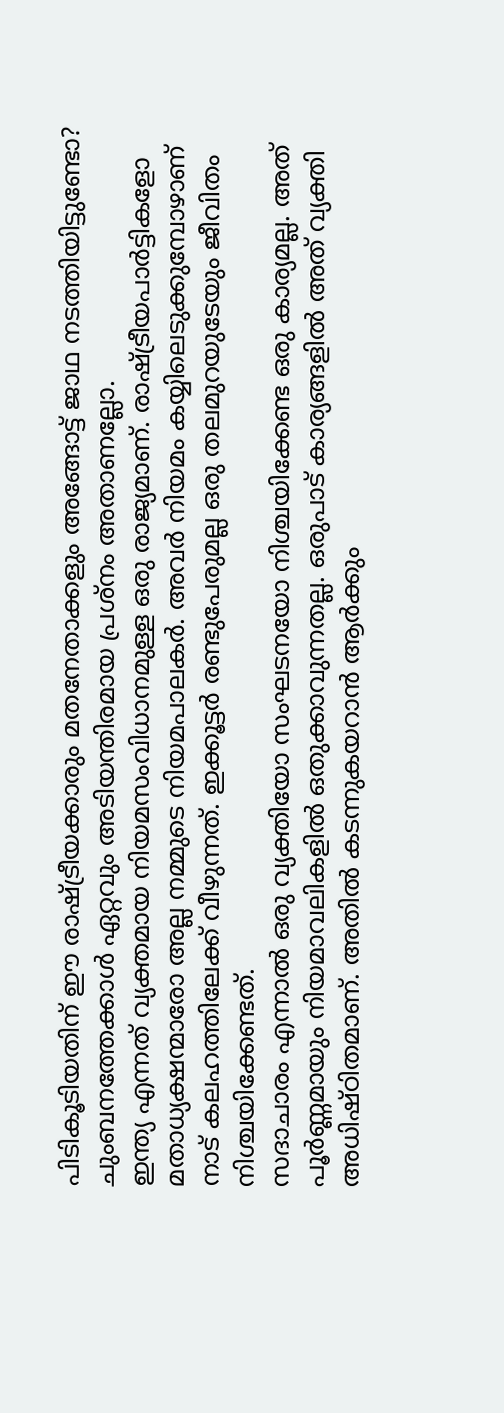പിടികൂടിയതിന്‌ ഈ രാഷ്ട്രീയക്കാരും മതനേതാക്കളും അങ്ങോട്ട്‌ ജാഥ നടത്തിയിട്ടുണ്ടോ? ചുംബനത്തേക്കാള്‍ ഏറ്റവും അടിയന്തിരമായ പ്രശ്‌നം അതാണല്ലോ.
ഇന്ത്യ എന്നത്‌ വ്യക്തമായ നിയമസംവിധാനമുള്ള ഒരു രാജ്യമാണ്‌. രാഷ്ട്രീയപാര്‍ട്ടികളോ മതാധ്യക്ഷന്മാരോ അല്ല നമ്മുടെ നിയമപാലകര്‍. അവര്‍ നിയമം കയ്യിലെടുക്കുമ്പോഴാണ്‌ നാട്‌ കലഹത്തിലേക്ക്‌ വീഴുന്നത്‌. ഇക്കൂട്ടര്‍ രണ്ടുപേരുമല്ല ഒരു തലമുറയുടേയും ജീവിതം നിശ്ചയിക്കേണ്ടത്‌.
സദാചാരം എന്നാല്‍ ഒരു വ്യക്തിയോ സംഘടനയോ നിശ്ചയിക്കേണ്ട ഒരു കാര്യമല്ല. അത്‌ പൂര്‍ണ്ണമായും നിയമാവലികളില്‍ ഒതുക്കാവുന്നതല്ല. ഒരുപാട്‌ കാര്യങ്ങളില്‍ അത്‌ വ്യക്തി അധിഷ്‌ഠിതമാണ്‌. അതില്‍ കടന്നുകയറാന്‍ ആര്‍ക്കും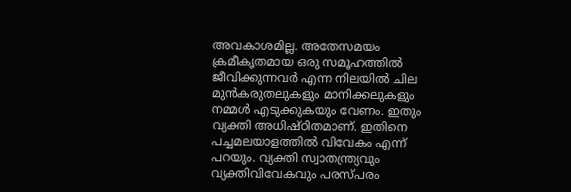അവകാശമില്ല. അതേസമയം ക്രമീകൃതമായ ഒരു സമൂഹത്തില്‍ ജീവിക്കുന്നവര്‍ എന്ന നിലയില്‍ ചില മുന്‍കരുതലുകളും മാനിക്കലുകളും നമ്മള്‍ എടുക്കുകയും വേണം. ഇതും വ്യക്തി അധിഷ്‌ഠിതമാണ്‌. ഇതിനെ പച്ചമലയാളത്തില്‍ വിവേകം എന്ന്‌ പറയും. വ്യക്തി സ്വാതന്ത്ര്യവും വ്യക്തിവിവേകവും പരസ്‌പരം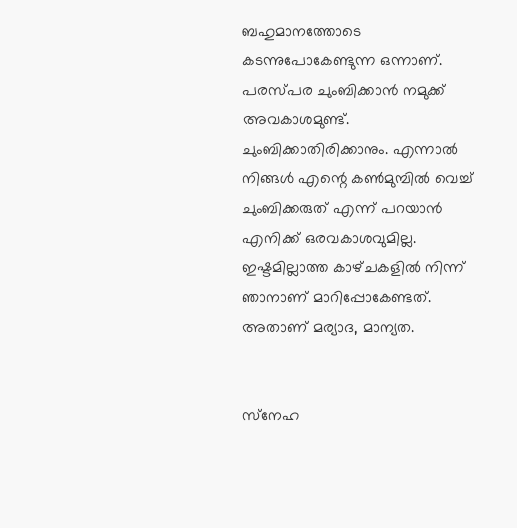ബഹുമാനത്തോടെ കടന്നുപോകേണ്ടുന്ന ഒന്നാണ്‌. പരസ്‌പര ചുംബിക്കാന്‍ നമുക്ക്‌ അവകാശമുണ്ട്‌. ചുംബിക്കാതിരിക്കാനും. എന്നാല്‍ നിങ്ങള്‍ എന്റെ കണ്‍മുമ്പില്‍ വെച്ച്‌ ചുംബിക്കരുത്‌ എന്ന്‌ പറയാന്‍ എനിക്ക്‌ ഒരവകാശവുമില്ല. ഇഷ്ടമില്ലാത്ത കാഴ്‌ചകളില്‍ നിന്ന്‌ ഞാനാണ്‌ മാറിപ്പോകേണ്ടത്‌. അതാണ്‌ മര്യാദ, മാന്യത.


സ്‌നേഹ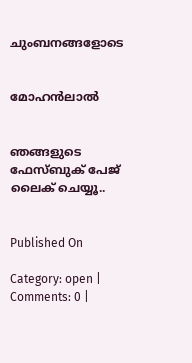ചുംബനങ്ങളോടെ


മോഹന്‍ലാല്‍


ഞങ്ങളുടെ ഫേസ്ബുക് പേജ് ലൈക് ചെയ്യൂ..


Published On

Category: open | Comments: 0 |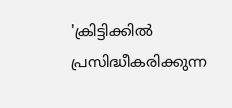'ക്രിട്ടിക്കില്‍ പ്രസിദ്ധീകരിക്കുന്ന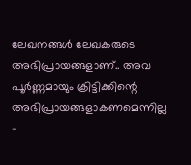ലേഖനങ്ങള്‍ ലേഖകരുടെ അഭിപ്രായങ്ങളാണ്.. അവ പൂര്‍ണ്ണമായും ക്രിട്ടിക്കിന്റെ അഭിപ്രായങ്ങളാകണമെന്നില്ല -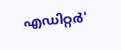എഡിറ്റര്‍'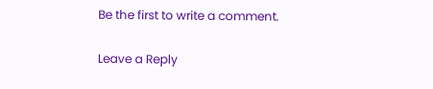Be the first to write a comment.

Leave a Reply